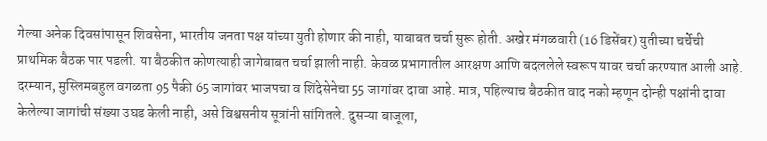गेल्या अनेक दिवसांपासून शिवसेना, भारतीय जनता पक्ष यांच्या युती होणार की नाही, याबाबत चर्चा सुरू होती. अखेर मंगळवारी (16 डिसेंबर) युतीच्या चर्चेची प्राथमिक बैठक पार पडली. या बैठकीत कोणत्याही जागेबाबत चर्चा झाली नाही. केवळ प्रभागातील आरक्षण आणि बदललेले स्वरूप यावर चर्चा करण्यात आली आहे. दरम्यान, मुस्लिमबहुल वगळता 95 पैकी 65 जागांवर भाजपचा व शिंदेसेनेचा 55 जागांवर दावा आहे. मात्र, पहिल्याच बैठकीत वाद नको म्हणून दोन्ही पक्षांनी दावा केलेल्या जागांची संख्या उघड केली नाही, असे विश्वसनीय सूत्रांनी सांगितले. दुसऱ्या बाजूला,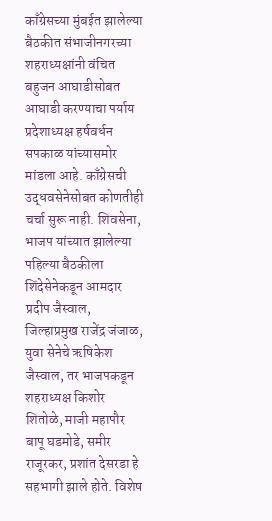काँग्रेसच्या मुंबईत झालेल्या बैठकीत संभाजीनगरच्या शहराध्यक्षांनी वंचित बहुजन आघाडीसोबत आघाडी करण्याचा पर्याय प्रदेशाध्यक्ष हर्षवर्धन सपकाळ यांच्यासमोर मांडला आहे. काँग्रेसची उद्धवसेनेसोबत कोणतीही चर्चा सुरू नाही. शिवसेना, भाजप यांच्यात झालेल्या पहिल्या बैठकीला शिंदेसेनेकडून आमदार प्रदीप जैस्वाल, जिल्हाप्रमुख राजेंद्र जंजाळ, युवा सेनेचे ऋषिकेश जैस्वाल, तर भाजपकडून शहराध्यक्ष किशोर शितोळे, माजी महापौर बापू घडमोडे, समीर राजूरकर, प्रशांत देसरडा हे सहभागी झाले होते. विशेष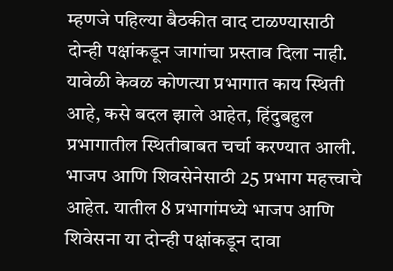म्हणजे पहिल्या बैठकीत वाद टाळण्यासाठी दोन्ही पक्षांकडून जागांचा प्रस्ताव दिला नाही. यावेळी केवळ कोणत्या प्रभागात काय स्थिती आहे, कसे बदल झाले आहेत, हिंदुबहुल प्रभागातील स्थितीबाबत चर्चा करण्यात आली. भाजप आणि शिवसेनेसाठी 25 प्रभाग महत्त्वाचे आहेत. यातील 8 प्रभागांमध्ये भाजप आणि शिवेसना या दोन्ही पक्षांकडून दावा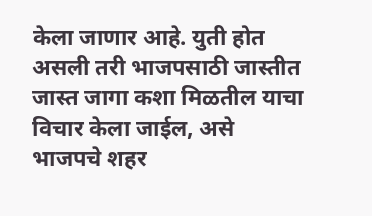केला जाणार आहे. युती होत असली तरी भाजपसाठी जास्तीत जास्त जागा कशा मिळतील याचा विचार केला जाईल, असे भाजपचे शहर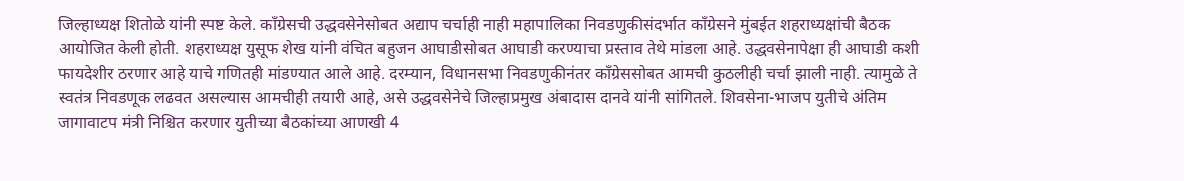जिल्हाध्यक्ष शितोळे यांनी स्पष्ट केले. काँग्रेसची उद्धवसेनेसोबत अद्याप चर्चाही नाही महापालिका निवडणुकीसंदर्भात काँग्रेसने मुंबईत शहराध्यक्षांची बैठक आयोजित केली होती. शहराध्यक्ष युसूफ शेख यांनी वंचित बहुजन आघाडीसोबत आघाडी करण्याचा प्रस्ताव तेथे मांडला आहे. उद्धवसेनापेक्षा ही आघाडी कशी फायदेशीर ठरणार आहे याचे गणितही मांडण्यात आले आहे. दरम्यान, विधानसभा निवडणुकीनंतर काँग्रेससोबत आमची कुठलीही चर्चा झाली नाही. त्यामुळे ते स्वतंत्र निवडणूक लढवत असल्यास आमचीही तयारी आहे, असे उद्धवसेनेचे जिल्हाप्रमुख अंबादास दानवे यांनी सांगितले. शिवसेना-भाजप युतीचे अंतिम जागावाटप मंत्री निश्चित करणार युतीच्या बैठकांच्या आणखी 4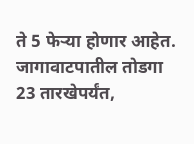ते 5 फेऱ्या होणार आहेत. जागावाटपातील तोडगा 23 तारखेपर्यंत,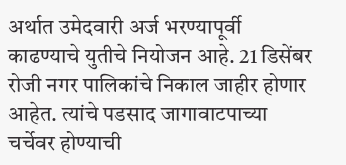अर्थात उमेदवारी अर्ज भरण्यापूर्वी काढण्याचे युतीचे नियोजन आहे. 21 डिसेंबर रोजी नगर पालिकांचे निकाल जाहीर होणार आहेत. त्यांचे पडसाद जागावाटपाच्या चर्चेवर होण्याची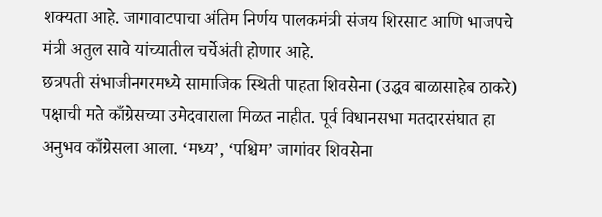शक्यता आहे. जागावाटपाचा अंतिम निर्णय पालकमंत्री संजय शिरसाट आणि भाजपचे मंत्री अतुल सावे यांच्यातील चर्चेअंती होणार आहे.
छत्रपती संभाजीनगरमध्ये सामाजिक स्थिती पाहता शिवसेना (उद्धव बाळासाहेब ठाकरे) पक्षाची मते काँग्रेसच्या उमेदवाराला मिळत नाहीत. पूर्व विधानसभा मतदारसंघात हा अनुभव काँग्रेसला आला. ‘मध्य’, ‘पश्चिम’ जागांवर शिवसेना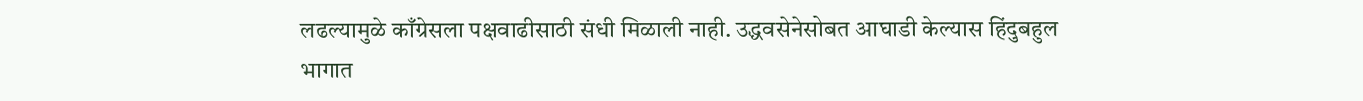लढल्यामुळे काँग्रेसला पक्षवाढीसाठी संधी मिळाली नाही. उद्धवसेनेसोबत आघाडी केल्यास हिंदुबहुल भागात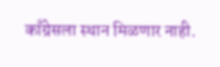काँग्रेसला स्थान मिळणार नाही.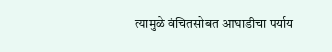त्यामुळे वंचितसोबत आघाडीचा पर्याय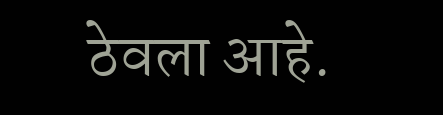ठेवला आहे.